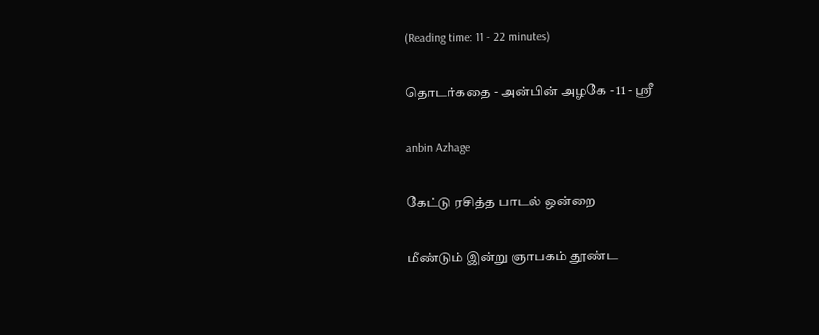(Reading time: 11 - 22 minutes)

தொடர்கதை - அன்பின் அழகே - 11 - ஸ்ரீ

anbin Azhage

கேட்டு ரசித்த பாடல் ஒன்றை

மீண்டும் இன்று ஞாபகம் தூண்ட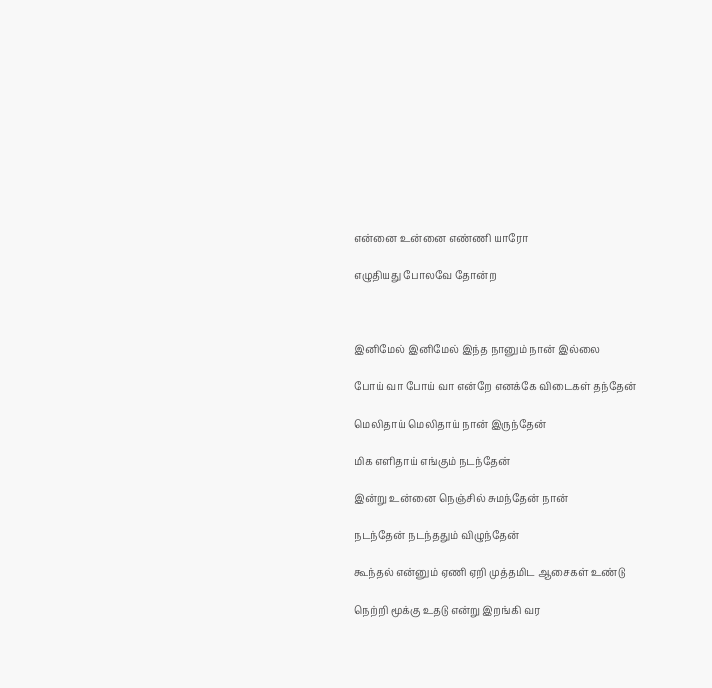என்னை உன்னை எண்ணி யாரோ

எழுதியது போலவே தோன்ற



இனிமேல் இனிமேல் இந்த நானும் நான் இல்லை

போய் வா போய் வா என்றே எனக்கே விடைகள் தந்தேன்

மெலிதாய் மெலிதாய் நான் இருந்தேன்

மிக எளிதாய் எங்கும் நடந்தேன்

இன்று உன்னை நெஞ்சில் சுமந்தேன் நான்

நடந்தேன் நடந்ததும் விழுந்தேன்

கூந்தல் என்னும் ஏணி ஏறி முத்தமிட ஆசைகள் உண்டு

நெற்றி மூக்கு உதடு என்று இறங்கி வர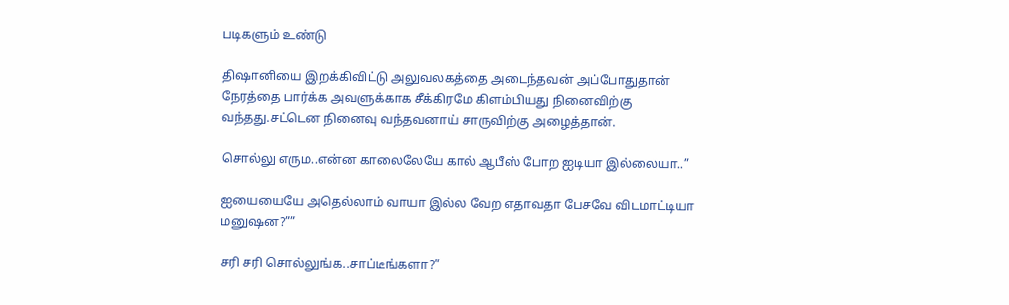படிகளும் உண்டு

திஷானியை இறக்கிவிட்டு அலுவலகத்தை அடைந்தவன் அப்போதுதான் நேரத்தை பார்க்க அவளுக்காக சீக்கிரமே கிளம்பியது நினைவிற்கு வந்தது.சட்டென நினைவு வந்தவனாய் சாருவிற்கு அழைத்தான்.

சொல்லு எரும..என்ன காலைலேயே கால் ஆபீஸ் போற ஐடியா இல்லையா..”

ஐயையையே அதெல்லாம் வாயா இல்ல வேற எதாவதா பேசவே விடமாட்டியா மனுஷன?””

சரி சரி சொல்லுங்க..சாப்டீங்களா?”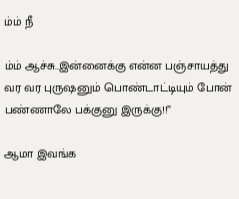ம்ம் நீ

ம்ம் ஆச்சு..இன்னைக்கு என்ன பஞ்சாயத்து வர வர புருஷனும் பொண்டாட்டியும் போன் பண்ணாலே பக்குனு இருக்கு!!”

ஆமா இவங்க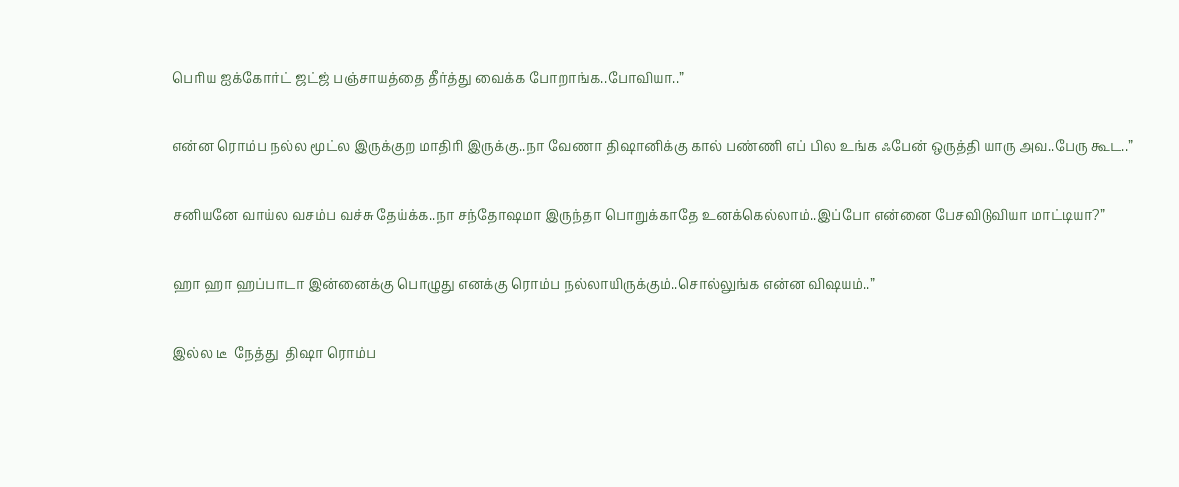பெரிய ஐக்கோர்ட் ஜட்ஜ் பஞ்சாயத்தை தீர்த்து வைக்க போறாங்க..போவியா..”

என்ன ரொம்ப நல்ல மூட்ல இருக்குற மாதிரி இருக்கு..நா வேணா திஷானிக்கு கால் பண்ணி எப் பில உங்க ஃபேன் ஒருத்தி யாரு அவ..பேரு கூட..”

சனியனே வாய்ல வசம்ப வச்சு தேய்க்க..நா சந்தோஷமா இருந்தா பொறுக்காதே உனக்கெல்லாம்..இப்போ என்னை பேசவிடுவியா மாட்டியா?”

ஹா ஹா ஹப்பாடா இன்னைக்கு பொழுது எனக்கு ரொம்ப நல்லாயிருக்கும்..சொல்லுங்க என்ன விஷயம்..”

இல்ல டீ  நேத்து  திஷா ரொம்ப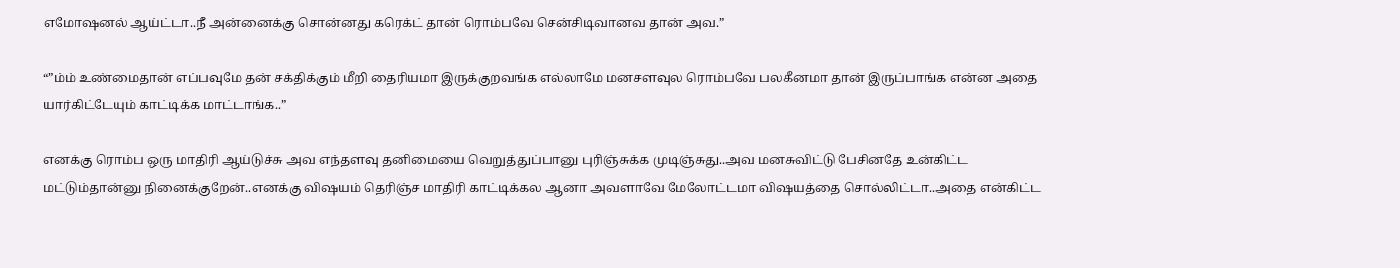எமோஷனல் ஆய்ட்டா..நீ அன்னைக்கு சொன்னது கரெக்ட் தான் ரொம்பவே சென்சிடிவானவ தான் அவ.”

“”ம்ம் உண்மைதான் எப்பவுமே தன் சக்திக்கும் மீறி தைரியமா இருக்குறவங்க எல்லாமே மனசளவுல ரொம்பவே பலகீனமா தான் இருப்பாங்க என்ன அதை யார்கிட்டேயும் காட்டிக்க மாட்டாங்க..”

எனக்கு ரொம்ப ஒரு மாதிரி ஆய்டுச்சு அவ எந்தளவு தனிமையை வெறுத்துப்பானு புரிஞ்சுக்க முடிஞ்சுது..அவ மனசுவிட்டு பேசினதே உன்கிட்ட மட்டும்தான்னு நினைக்குறேன்..எனக்கு விஷயம் தெரிஞ்ச மாதிரி காட்டிக்கல ஆனா அவளாவே மேலோட்டமா விஷயத்தை சொல்லிட்டா..அதை என்கிட்ட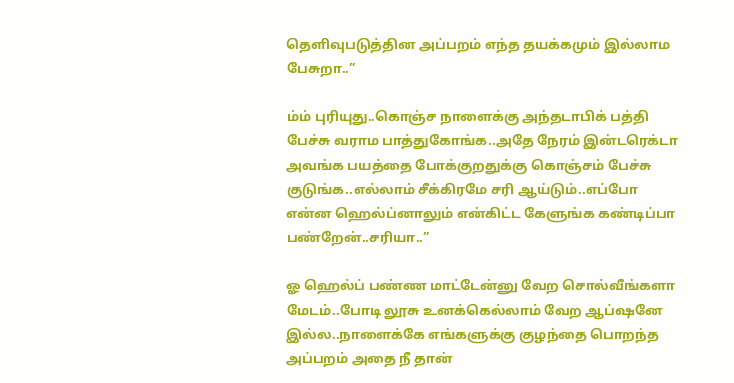தெளிவுபடுத்தின அப்பறம் எந்த தயக்கமும் இல்லாம பேசுறா..”

ம்ம் புரியுது..கொஞ்ச நாளைக்கு அந்தடாபிக் பத்தி பேச்சு வராம பாத்துகோங்க..அதே நேரம் இன்டரெக்டா அவங்க பயத்தை போக்குறதுக்கு கொஞ்சம் பேச்சு குடுங்க..எல்லாம் சீக்கிரமே சரி ஆய்டும்..எப்போ என்ன ஹெல்ப்னாலும் என்கிட்ட கேளுங்க கண்டிப்பா பண்றேன்..சரியா..”

ஓ ஹெல்ப் பண்ண மாட்டேன்னு வேற சொல்வீங்களா மேடம்..போடி லூசு உனக்கெல்லாம் வேற ஆப்ஷனே இல்ல..நாளைக்கே எங்களுக்கு குழந்தை பொறந்த அப்பறம் அதை நீ தான்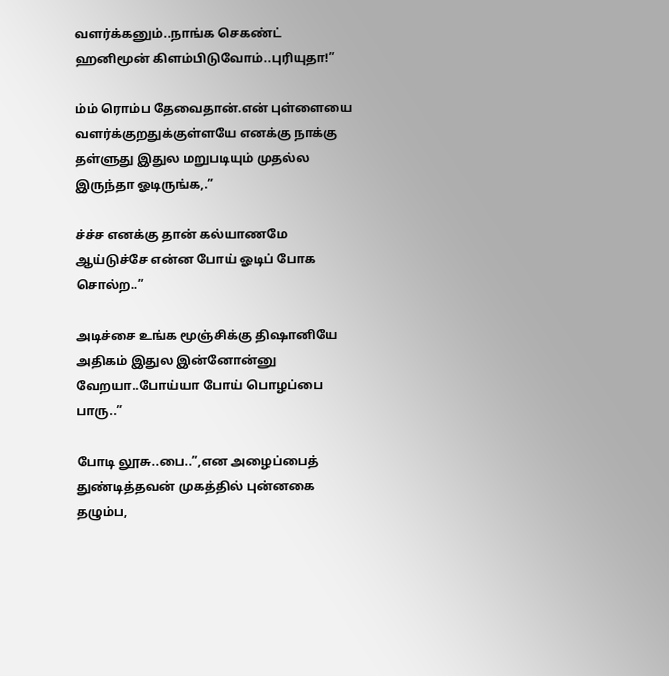வளர்க்கனும்..நாங்க செகண்ட் ஹனிமூன் கிளம்பிடுவோம்..புரியுதா!”

ம்ம் ரொம்ப தேவைதான்.என் புள்ளையை வளர்க்குறதுக்குள்ளயே எனக்கு நாக்கு தள்ளுது இதுல மறுபடியும் முதல்ல இருந்தா ஓடிருங்க,.”

ச்ச்ச எனக்கு தான் கல்யாணமே ஆய்டுச்சே என்ன போய் ஓடிப் போக சொல்ற..”

அடிச்சை உங்க மூஞ்சிக்கு திஷானியே அதிகம் இதுல இன்னோன்னு வேறயா..போய்யா போய் பொழப்பை பாரு..”

போடி லூசு..பை..”,என அழைப்பைத் துண்டித்தவன் முகத்தில் புன்னகை தழும்ப,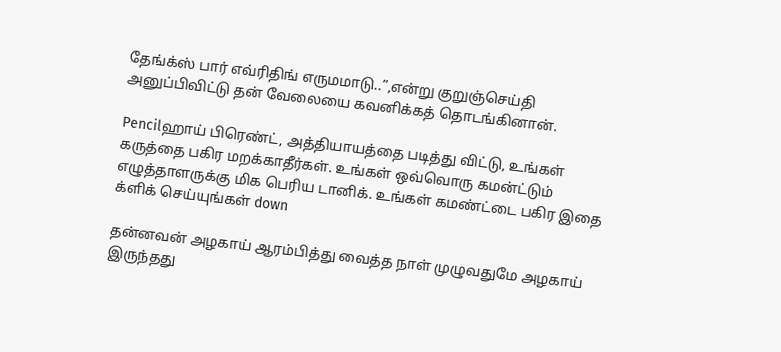தேங்க்ஸ் பார் எவ்ரிதிங் எருமமாடு..”,என்று குறுஞ்செய்தி அனுப்பிவிட்டு தன் வேலையை கவனிக்கத் தொடங்கினான்.

Pencilஹாய் பிரெண்ட், அத்தியாயத்தை படித்து விட்டு, உங்கள் கருத்தை பகிர மறக்காதீர்கள். உங்கள் ஒவ்வொரு கமன்ட்டும் எழுத்தாளருக்கு மிக பெரிய டானிக். உங்கள் கமண்ட்டை பகிர இதை க்ளிக் செய்யுங்கள் down

தன்னவன் அழகாய் ஆரம்பித்து வைத்த நாள் முழுவதுமே அழகாய் இருந்தது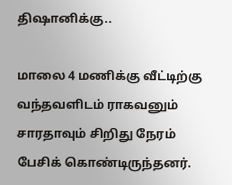திஷானிக்கு..

மாலை 4 மணிக்கு வீட்டிற்கு வந்தவளிடம் ராகவனும் சாரதாவும் சிறிது நேரம் பேசிக் கொண்டிருந்தனர்.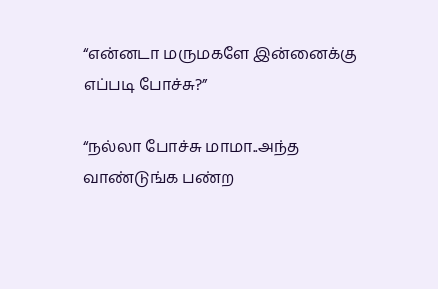“என்னடா மருமகளே இன்னைக்கு எப்படி போச்சு?”

“நல்லா போச்சு மாமா..அந்த வாண்டுங்க பண்ற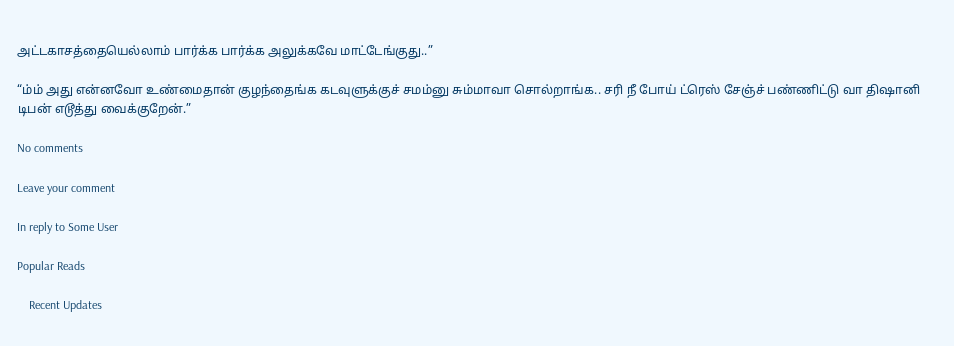அட்டகாசத்தையெல்லாம் பார்க்க பார்க்க அலுக்கவே மாட்டேங்குது..”

“ம்ம் அது என்னவோ உண்மைதான் குழந்தைங்க கடவுளுக்குச் சமம்னு சும்மாவா சொல்றாங்க.. சரி நீ போய் ட்ரெஸ் சேஞ்ச் பண்ணிட்டு வா திஷானி டிபன் எடூத்து வைக்குறேன்.”

No comments

Leave your comment

In reply to Some User

Popular Reads

    Recent Updates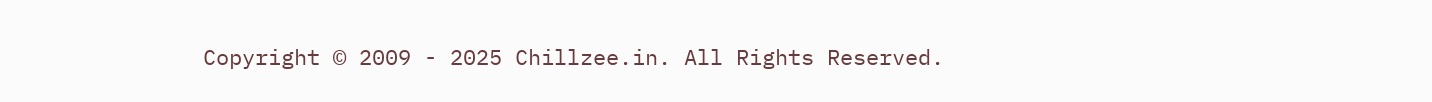Copyright © 2009 - 2025 Chillzee.in. All Rights Reserved.